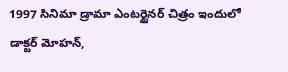1997 సినిమా డ్రామా ఎంటర్టైనర్ చిత్రం ఇందులో డాక్టర్ మోహన్,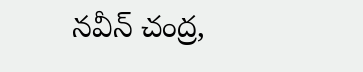నవీన్ చంద్ర,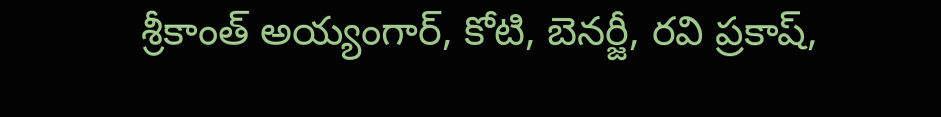శ్రీకాంత్ అయ్యంగార్, కోటి, బెనర్జీ, రవి ప్రకాష్,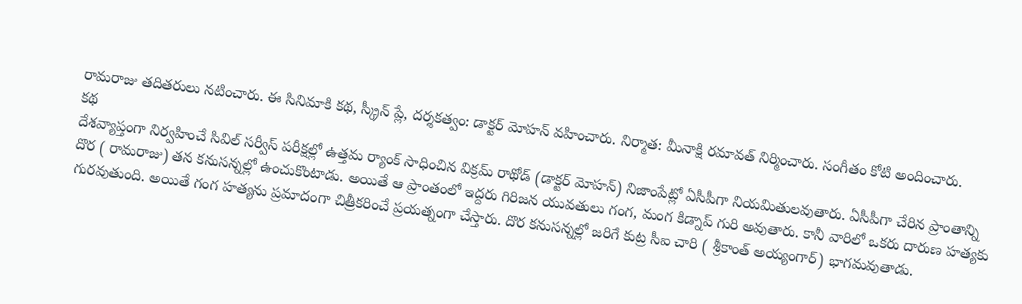రామరాజు తదితరులు నటించారు. ఈ సినిమాకి కథ, స్క్రీన్ ప్లే, దర్శకత్వం: డాక్టర్ మోహన్ వహించారు. నిర్మాత: మీనాక్షి రమావత్ నిర్మించారు. సంగీతం కోటి అందించారు.
కథ
దేశవ్యాప్తంగా నిర్వహించే సివిల్ సర్వీస్ పరీక్షల్లో ఉత్తమ ర్యాంక్ సాధించిన విక్రమ్ రాథోడ్ (డాక్టర్ మోహన్) నిజాంపేట్లో ఏసీపీగా నియమితులవుతారు. ఏసీపీగా చేరిన ప్రాంతాన్ని దొర ( రామరాజు) తన కనుసన్నల్లో ఉంచుకొంటాడు. అయితే ఆ ప్రాంతంలో ఇద్దరు గిరిజన యువతులు గంగ, మంగ కిడ్నాప్ గురి అవుతారు. కానీ వారిలో ఒకరు దారుణ హత్యకు గురవుతుంది. అయితే గంగ హత్యను ప్రమాదంగా చిత్రీకరించే ప్రయత్నంగా చేస్తారు. దొర కనుసన్నల్లో జరిగే కుట్ర సీఐ చారి ( శ్రీకాంత్ అయ్యంగార్) భాగమవుతాడు.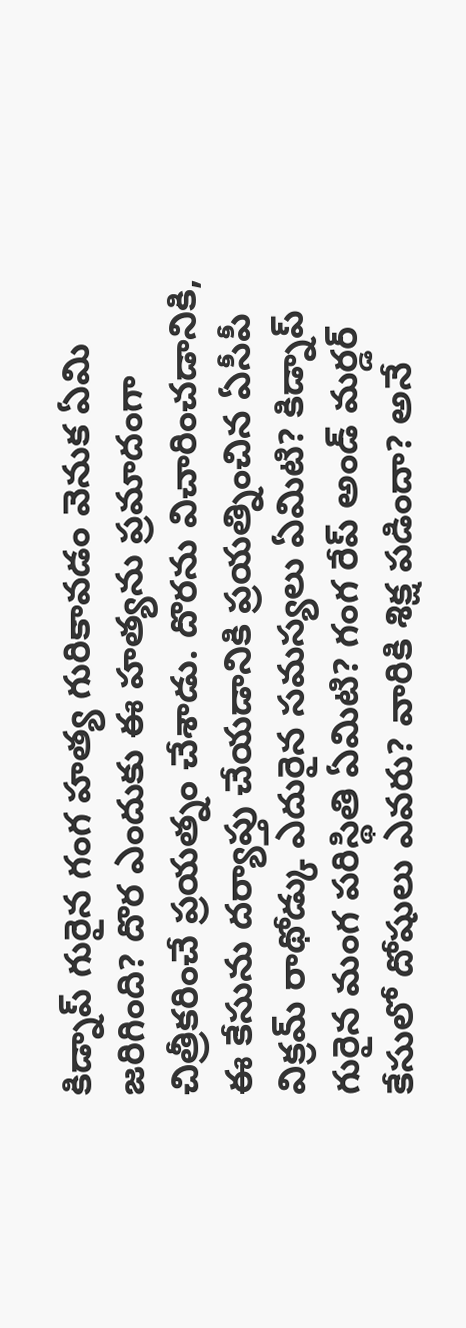కిడ్నాప్ గురైన గంగ హత్య గురికావడం వెనుక ఏమి జరిగింది? దొర ఎందుకు ఈ హత్యను ప్రమాదంగా చిత్రీకరించే ప్రయత్నం చేశాడు. దొరను విచారించడానికి, ఈ కేసును దర్యాప్తు చేయడానికి ప్రయత్నించిన ఏసీపీ విక్రమ్ రాథోడ్కు ఎదురైన సమస్యలు ఏమిటి? కిడ్నాప్ గురైన మంగ పరిస్థితి ఏమిటి? గంగ రేప్ అండ్ మర్డర్ కేసులో దోషులు ఎవరు? వారికి శిక్ష పడిందా? అనే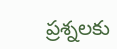ప్రశ్నలకు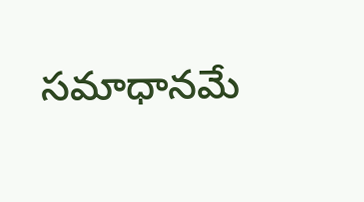సమాధానమే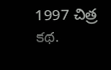1997 చిత్ర కథ.